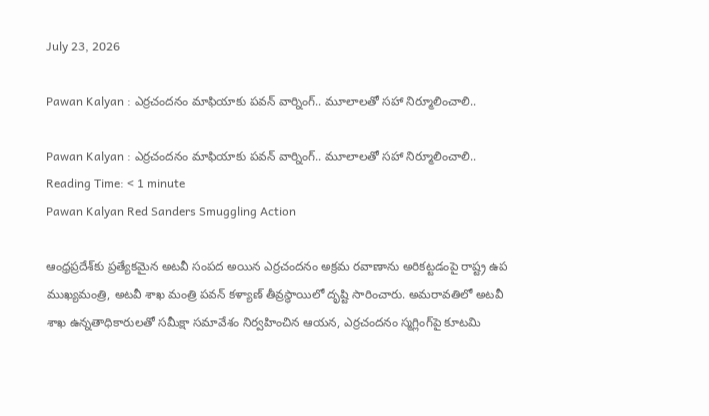July 23, 2026

Pawan Kalyan : ఎర్రచందనం మాఫియాకు పవన్ వార్నింగ్.. మూలాలతో సహా నిర్మూలించాలి..

Pawan Kalyan : ఎర్రచందనం మాఫియాకు పవన్ వార్నింగ్.. మూలాలతో సహా నిర్మూలించాలి..
Reading Time: < 1 minute
Pawan Kalyan Red Sanders Smuggling Action

ఆంధ్రప్రదేశ్‌కు ప్రత్యేకమైన అటవీ సంపద అయిన ఎర్రచందనం అక్రమ రవాణాను అరికట్టడంపై రాష్ట్ర ఉప ముఖ్యమంత్రి, అటవీ శాఖ మంత్రి పవన్ కళ్యాణ్ తీవ్రస్థాయిలో దృష్టి సారించారు. అమరావతిలో అటవీ శాఖ ఉన్నతాధికారులతో సమీక్షా సమావేశం నిర్వహించిన ఆయన, ఎర్రచందనం స్మగ్లింగ్‌పై కూటమి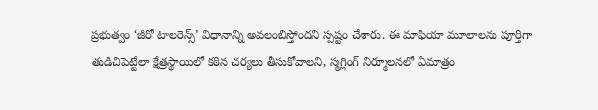ప్రభుత్వం ‘జీరో టాలరెన్స్’ విధానాన్ని అవలంబిస్తోందని స్పష్టం చేశారు. ఈ మాఫియా మూలాలను పూర్తిగా తుడిచిపెట్టేలా క్షేత్రస్థాయిలో కఠిన చర్యలు తీసుకోవాలని, స్మగ్లింగ్ నిర్మూలనలో ఏమాత్రం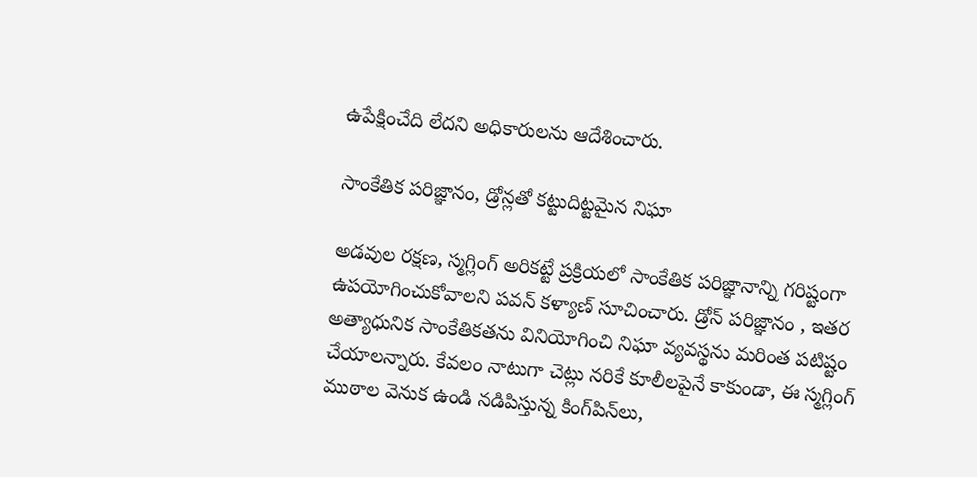ఉపేక్షించేది లేదని అధికారులను ఆదేశించారు.

సాంకేతిక పరిజ్ఞానం, డ్రోన్లతో కట్టుదిట్టమైన నిఘా

అడవుల రక్షణ, స్మగ్లింగ్ అరికట్టే ప్రక్రియలో సాంకేతిక పరిజ్ఞానాన్ని గరిష్టంగా ఉపయోగించుకోవాలని పవన్ కళ్యాణ్ సూచించారు. డ్రోన్ పరిజ్ఞానం , ఇతర అత్యాధునిక సాంకేతికతను వినియోగించి నిఘా వ్యవస్థను మరింత పటిష్టం చేయాలన్నారు. కేవలం నాటుగా చెట్లు నరికే కూలీలపైనే కాకుండా, ఈ స్మగ్లింగ్ ముఠాల వెనుక ఉండి నడిపిస్తున్న కింగ్‌పిన్‌లు,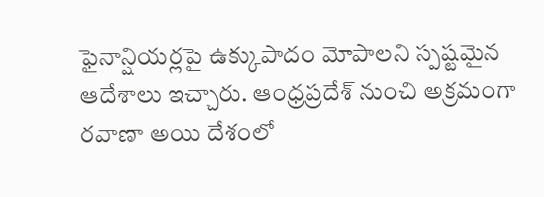ఫైనాన్షియర్లపై ఉక్కుపాదం మోపాలని స్పష్టమైన ఆదేశాలు ఇచ్చారు. ఆంధ్రప్రదేశ్ నుంచి అక్రమంగా రవాణా అయి దేశంలో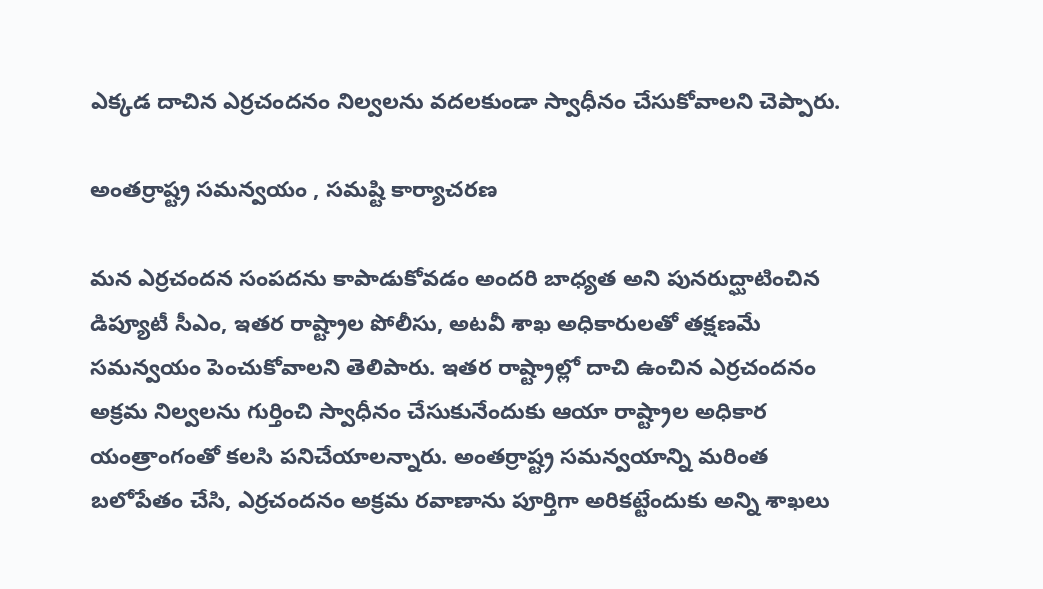ఎక్కడ దాచిన ఎర్రచందనం నిల్వలను వదలకుండా స్వాధీనం చేసుకోవాలని చెప్పారు.

అంతర్రాష్ట్ర సమన్వయం , సమష్టి కార్యాచరణ

మన ఎర్రచందన సంపదను కాపాడుకోవడం అందరి బాధ్యత అని పునరుద్ఘాటించిన డిప్యూటీ సీఎం, ఇతర రాష్ట్రాల పోలీసు, అటవీ శాఖ అధికారులతో తక్షణమే సమన్వయం పెంచుకోవాలని తెలిపారు. ఇతర రాష్ట్రాల్లో దాచి ఉంచిన ఎర్రచందనం అక్రమ నిల్వలను గుర్తించి స్వాధీనం చేసుకునేందుకు ఆయా రాష్ట్రాల అధికార యంత్రాంగంతో కలసి పనిచేయాలన్నారు. అంతర్రాష్ట్ర సమన్వయాన్ని మరింత బలోపేతం చేసి, ఎర్రచందనం అక్రమ రవాణాను పూర్తిగా అరికట్టేందుకు అన్ని శాఖలు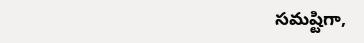సమష్టిగా,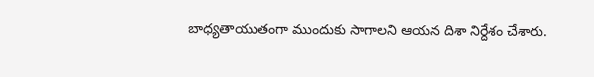బాధ్యతాయుతంగా ముందుకు సాగాలని ఆయన దిశా నిర్దేశం చేశారు.